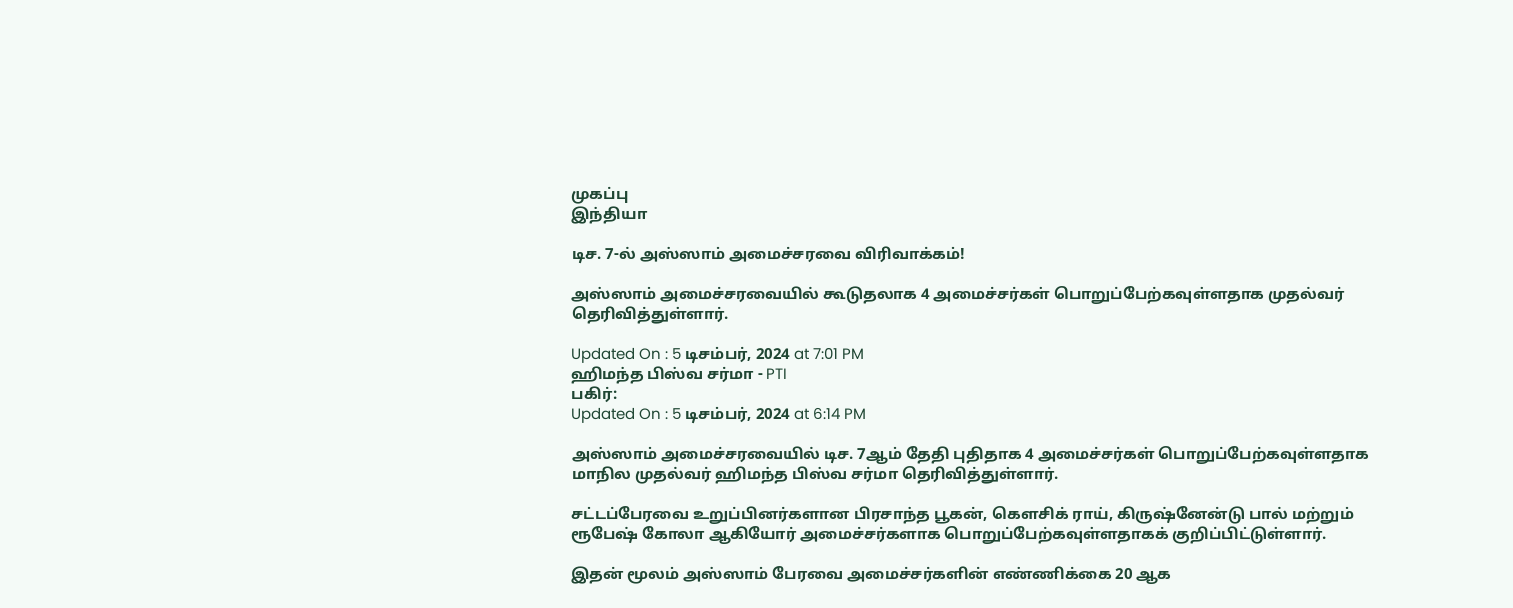முகப்பு
இந்தியா

டிச. 7-ல் அஸ்ஸாம் அமைச்சரவை விரிவாக்கம்!

அஸ்ஸாம் அமைச்சரவையில் கூடுதலாக 4 அமைச்சர்கள் பொறுப்பேற்கவுள்ளதாக முதல்வர் தெரிவித்துள்ளார்.

Updated On : 5 டிசம்பர், 2024 at 7:01 PM
ஹிமந்த பிஸ்வ சர்மா - PTI
பகிர்:
Updated On : 5 டிசம்பர், 2024 at 6:14 PM

அஸ்ஸாம் அமைச்சரவையில் டிச. 7ஆம் தேதி புதிதாக 4 அமைச்சர்கள் பொறுப்பேற்கவுள்ளதாக மாநில முதல்வர் ஹிமந்த பிஸ்வ சர்மா தெரிவித்துள்ளார்.

சட்டப்பேரவை உறுப்பினர்களான பிரசாந்த பூகன், கெளசிக் ராய், கிருஷ்னேன்டு பால் மற்றும் ரூபேஷ் கோலா ஆகியோர் அமைச்சர்களாக பொறுப்பேற்கவுள்ளதாகக் குறிப்பிட்டுள்ளார்.

இதன் மூலம் அஸ்ஸாம் பேரவை அமைச்சர்களின் எண்ணிக்கை 20 ஆக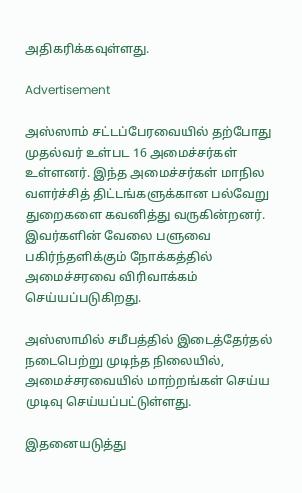அதிகரிக்கவுள்ளது.

Advertisement

அஸ்ஸாம் சட்டப்பேரவையில் தற்போது முதல்வர் உள்பட 16 அமைச்சர்கள் உள்ளனர். இந்த அமைச்சர்கள் மாநில வளர்ச்சித் திட்டங்களுக்கான பல்வேறு துறைகளை கவனித்து வருகின்றனர். இவர்களின் வேலை பளுவை பகிர்ந்தளிக்கும் நோக்கத்தில் அமைச்சரவை விரிவாக்கம் செய்யப்படுகிறது.

அஸ்ஸாமில் சமீபத்தில் இடைத்தேர்தல் நடைபெற்று முடிந்த நிலையில், அமைச்சரவையில் மாற்றங்கள் செய்ய முடிவு செய்யப்பட்டுள்ளது.

இதனையடுத்து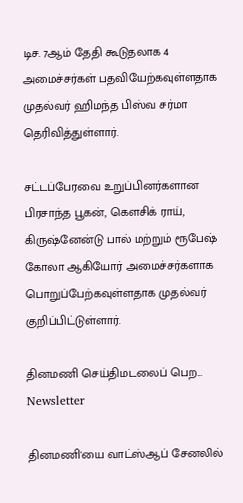டிச. 7ஆம் தேதி கூடுதலாக 4 அமைச்சர்கள் பதவியேற்கவுள்ளதாக முதல்வர் ஹிமந்த பிஸ்வ சர்மா தெரிவித்துள்ளார்.

சட்டப்பேரவை உறுப்பினர்களான பிரசாந்த பூகன், கெளசிக் ராய், கிருஷ்னேன்டு பால் மற்றும் ரூபேஷ் கோலா ஆகியோர் அமைச்சர்களாக பொறுப்பேற்கவுள்ளதாக முதல்வர் குறிப்பிட்டுள்ளார்.

தினமணி செய்திமடலைப் பெற... Newsletter

தினமணி'யை வாட்ஸ்ஆப் சேனலில்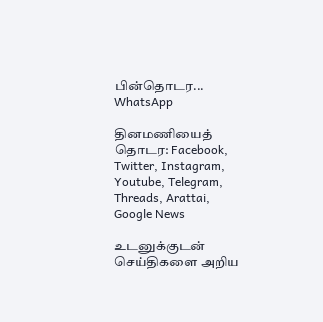பின்தொடர... WhatsApp

தினமணியைத் தொடர: Facebook, Twitter, Instagram, Youtube, Telegram, Threads, Arattai, Google News

உடனுக்குடன் செய்திகளை அறிய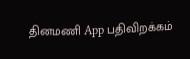தினமணி App பதிவிறக்கம்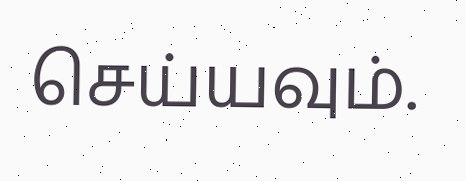செய்யவும்.